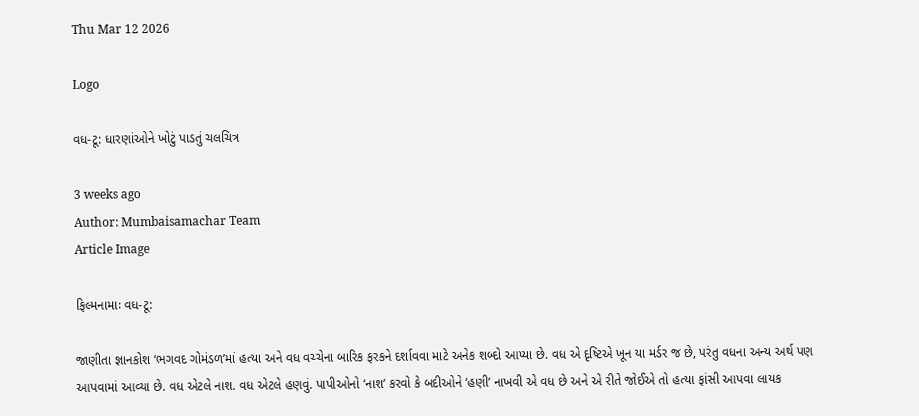Thu Mar 12 2026

Logo

વધ-ટૂ: ધારણાંઓને ખોટું પાડતું ચલચિત્ર

3 weeks ago
Author: Mumbaisamachar Team
Article Image

ફિલ્મનામાઃ વધ-ટૂ:

જાણીતા જ્ઞાનકોશ ‘ભગવદ ગોમંડળ’માં હત્યા અને વધ વચ્ચેના બારિક ફરકને દર્શાવવા માટે અનેક શબ્દો આપ્યા છે. વધ એ દૃષ્ટિએ ખૂન યા મર્ડર જ છે, પરંતુ વધના અન્ય અર્થ પણ આપવામાં આવ્યા છે. વધ એટલે નાશ. વધ એટલે હણવું. પાપીઓનો ‘નાશ’ કરવો કે બદીઓને ‘હણી’ નાખવી એ વધ છે અને એ રીતે જોઈએ તો હત્યા ફાંસી આપવા લાયક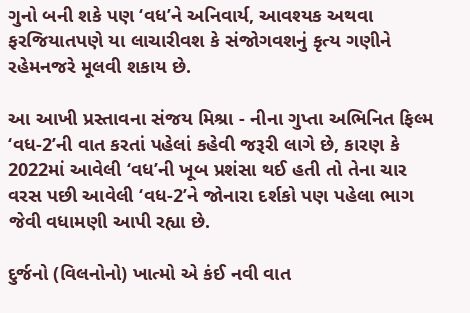ગુનો બની શકે પણ ‘વધ’ને અનિવાર્ય, આવશ્યક અથવા ફરજિયાતપણે યા લાચારીવશ કે સંજોગવશનું કૃત્ય ગણીને રહેમનજરે મૂલવી શકાય છે.

આ આખી પ્રસ્તાવના સંજય મિશ્રા - નીના ગુપ્તા અભિનિત ફિલ્મ ‘વધ-2’ની વાત કરતાં પહેલાં કહેવી જરૂરી લાગે છે, કારણ કે 2022માં આવેલી ‘વધ’ની ખૂબ પ્રશંસા થઈ હતી તો તેના ચાર વરસ પછી આવેલી ‘વધ-2’ને જોનારા દર્શકો પણ પહેલા ભાગ જેવી વધામણી આપી રહ્યા છે.

દુર્જનો (વિલનોનો) ખાત્મો એ કંઈ નવી વાત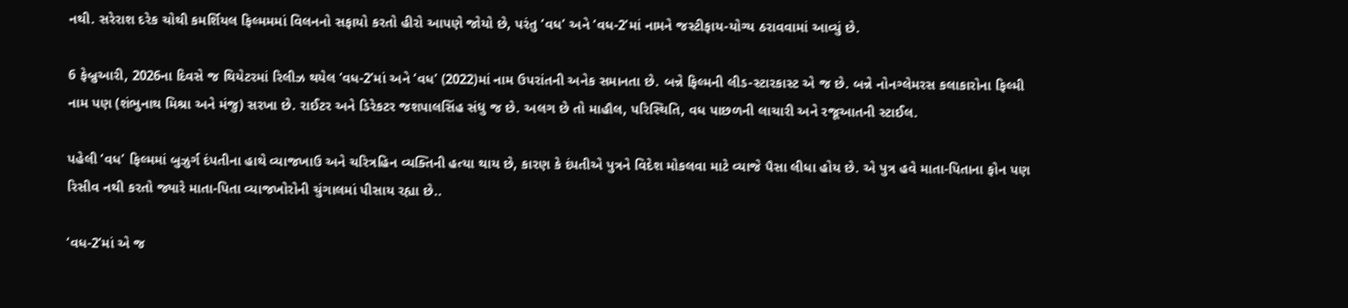નથી. સરેરાશ દરેક ચોથી કમર્શિયલ ફિલ્મમમાં વિલનનો સફાયો કરતો હીરો આપણે જોયો છે, પરંતુ ‘વધ’ અને ‘વધ-2’માં નામને જસ્ટીફાય-યોગ્ય ઠરાવવામાં આવ્યું છે.

6 ફેબ્રુઆરી, 2026ના દિવસે જ થિયેટરમાં રિલીઝ થયેલ ‘વધ-2’માં અને ‘વધ’ (2022)માં નામ ઉપરાંતની અનેક સમાનતા છે. બન્ને ફિલ્મની લીડ-સ્ટારકાસ્ટ એ જ છે. બન્ને નોનગ્લેમરસ કલાકારોના ફિલ્મી નામ પણ (શંભુનાથ મિશ્રા અને મંજુ) સરખા છે. રાઈટર અને ડિરેકટર જશપાલસિંહ સંધુ જ છે. અલગ છે તો માહૌલ, પરિસ્થિતિ, વધ પાછળની લાચારી અને રજૂઆતની સ્ટાઈલ.

પહેલી ‘વધ’ ફિલ્મમાં બુઝુર્ગ દંપતીના હાથે વ્યાજખાઉ અને ચરિત્રહિન વ્યક્તિની હત્યા થાય છે, કારણ કે દંપતીએ પુત્રને વિદેશ મોકલવા માટે વ્યાજે પૈસા લીધા હોય છે. એ પુત્ર હવે માતા-પિતાના ફોન પણ રિસીવ નથી કરતો જ્યારે માતા-પિતા વ્યાજખોરોની ચુંગાલમાં પીસાય રહ્યા છે..

‘વધ-2’માં એ જ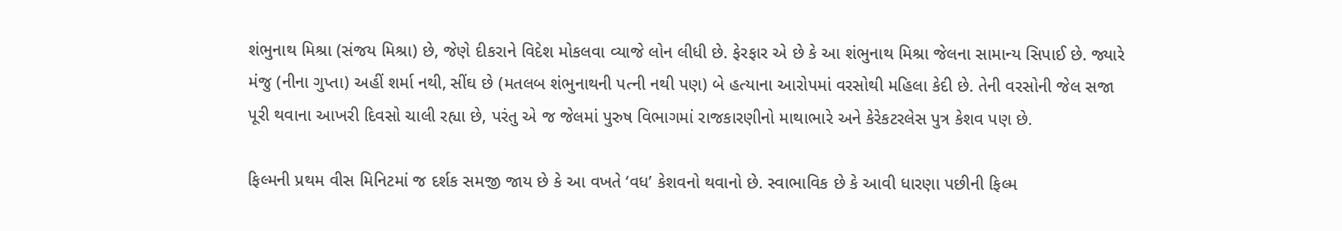શંભુનાથ મિશ્રા (સંજય મિશ્રા) છે, જેણે દીકરાને વિદેશ મોકલવા વ્યાજે લોન લીધી છે. ફેરફાર એ છે કે આ શંભુનાથ મિશ્રા જેલના સામાન્ય સિપાઈ છે. જ્યારે મંજુ (નીના ગુપ્તા) અહીં શર્મા નથી, સીંઘ છે (મતલબ શંભુનાથની પત્ની નથી પણ) બે હત્યાના આરોપમાં વરસોથી મહિલા કેદી છે. તેની વરસોની જેલ સજા પૂરી થવાના આખરી દિવસો ચાલી રહ્યા છે, પરંતુ એ જ જેલમાં પુરુષ વિભાગમાં રાજકારણીનો માથાભારે અને કેરેકટરલેસ પુત્ર કેશવ પણ છે.

ફિલ્મની પ્રથમ વીસ મિનિટમાં જ દર્શક સમજી જાય છે કે આ વખતે ‘વધ’ કેશવનો થવાનો છે. સ્વાભાવિક છે કે આવી ધારણા પછીની ફિલ્મ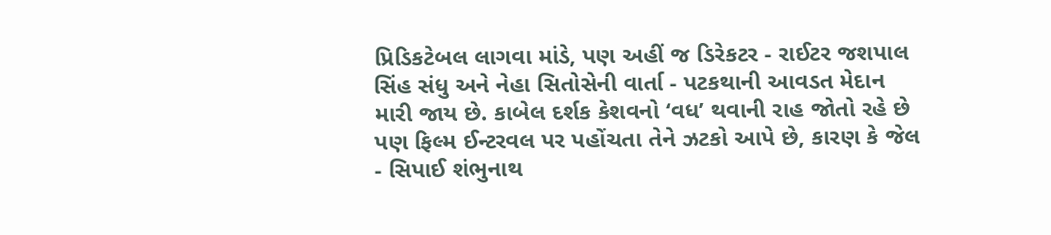પ્રિડિકટેબલ લાગવા માંડે, પણ અહીં જ ડિરેકટર - રાઈટર જશપાલ સિંહ સંધુ અને નેહા સિતોસેની વાર્તા - પટકથાની આવડત મેદાન મારી જાય છે. કાબેલ દર્શક કેશવનો ‘વધ’ થવાની રાહ જોતો રહે છે પણ ફિલ્મ ઈન્ટરવલ પર પહોંચતા તેને ઝટકો આપે છે, કારણ કે જેલ - સિપાઈ શંભુનાથ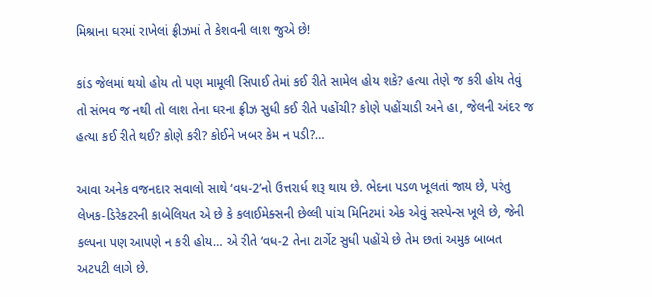મિશ્રાના ઘરમાં રાખેલાં ફ્રીઝમાં તે કેશવની લાશ જુએ છે!

કાંડ જેલમાં થયો હોય તો પણ મામૂલી સિપાઈ તેમાં કઈ રીતે સામેલ હોય શકે? હત્યા તેણે જ કરી હોય તેવું તો સંભવ જ નથી તો લાશ તેના ઘરના ફ્રીઝ સુધી કઈ રીતે પહોંચી? કોણે પહોંચાડી અને હા, જેલની અંદર જ હત્યા કઈ રીતે થઈ? કોણે કરી? કોઈને ખબર કેમ ન પડી?…

આવા અનેક વજનદાર સવાલો સાથે ‘વધ-2’નો ઉત્તરાર્ધ શરૂ થાય છે. ભેદના પડળ ખૂલતાં જાય છે, પરંતુ લેખક-ડિરેકટરની કાબેલિયત એ છે કે કલાઈમેક્સની છેલ્લી પાંચ મિનિટમાં એક એવું સસ્પેન્સ ખૂલે છે, જેની કલ્પના પણ આપણે ન કરી હોય… એ રીતે ‘વધ-2 તેના ટાર્ગેટ સુધી પહોંચે છે તેમ છતાં અમુક બાબત અટપટી લાગે છે.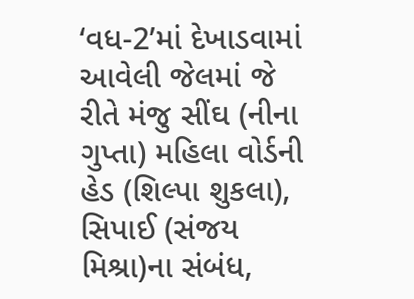‘વધ-2’માં દેખાડવામાં આવેલી જેલમાં જે રીતે મંજુ સીંઘ (નીના ગુપ્તા) મહિલા વોર્ડની હેડ (શિલ્પા શુકલા), સિપાઈ (સંજય મિશ્રા)ના સંબંધ,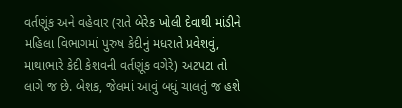વર્તણૂંક અને વહેવાર (રાતે બેરેક ખોલી દેવાથી માંડીને મહિલા વિભાગમાં પુરુષ કેદીનું મધરાતે પ્રવેશવું, માથાભારે કેદી કેશવની વર્તણૂંક વગેરે) અટપટા તો લાગે જ છે. બેશક, જેલમાં આવું બધું ચાલતું જ હશે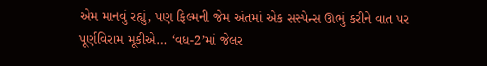એમ માનવું રહ્યું, પણ ફિલ્મની જેમ અંતમાં એક સસ્પેન્સ ઊભું કરીને વાત પર પૂર્ણવિરામ મૂકીએ… ‘વધ-2’માં જેલર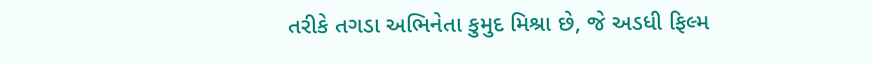તરીકે તગડા અભિનેતા કુમુદ મિશ્રા છે, જે અડધી ફિલ્મ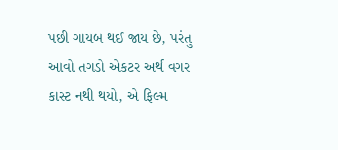પછી ગાયબ થઈ જાય છે, પરંતુ આવો તગડો એકટર અર્થ વગર કાસ્ટ નથી થયો, એ ફિલ્મ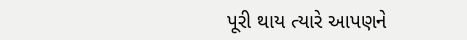પૂરી થાય ત્યારે આપણને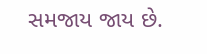સમજાય જાય છે.